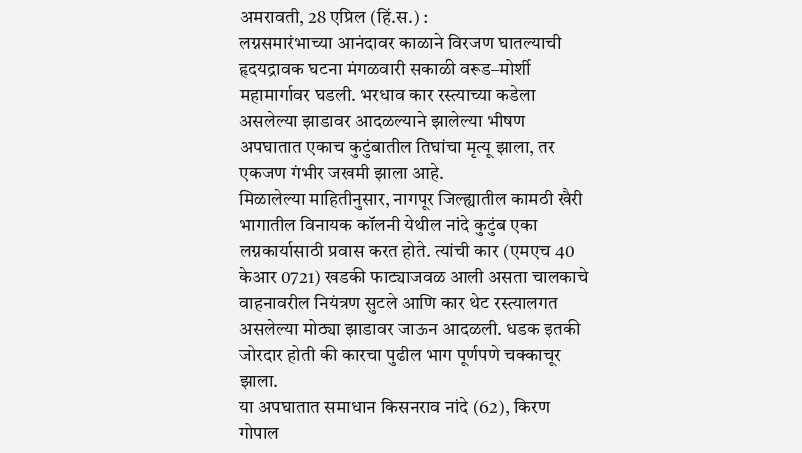अमरावती, 28 एप्रिल (हिं.स.) :
लग्नसमारंभाच्या आनंदावर काळाने विरजण घातल्याची हृदयद्रावक घटना मंगळवारी सकाळी वरूड–मोर्शी महामार्गावर घडली. भरधाव कार रस्त्याच्या कडेला असलेल्या झाडावर आदळल्याने झालेल्या भीषण अपघातात एकाच कुटुंबातील तिघांचा मृत्यू झाला, तर एकजण गंभीर जखमी झाला आहे.
मिळालेल्या माहितीनुसार, नागपूर जिल्ह्यातील कामठी खैरी भागातील विनायक कॉलनी येथील नांदे कुटुंब एका लग्नकार्यासाठी प्रवास करत होते. त्यांची कार (एमएच 40 केआर 0721) खडकी फाट्याजवळ आली असता चालकाचे वाहनावरील नियंत्रण सुटले आणि कार थेट रस्त्यालगत असलेल्या मोठ्या झाडावर जाऊन आदळली. धडक इतकी जोरदार होती की कारचा पुढील भाग पूर्णपणे चक्काचूर झाला.
या अपघातात समाधान किसनराव नांदे (62), किरण गोपाल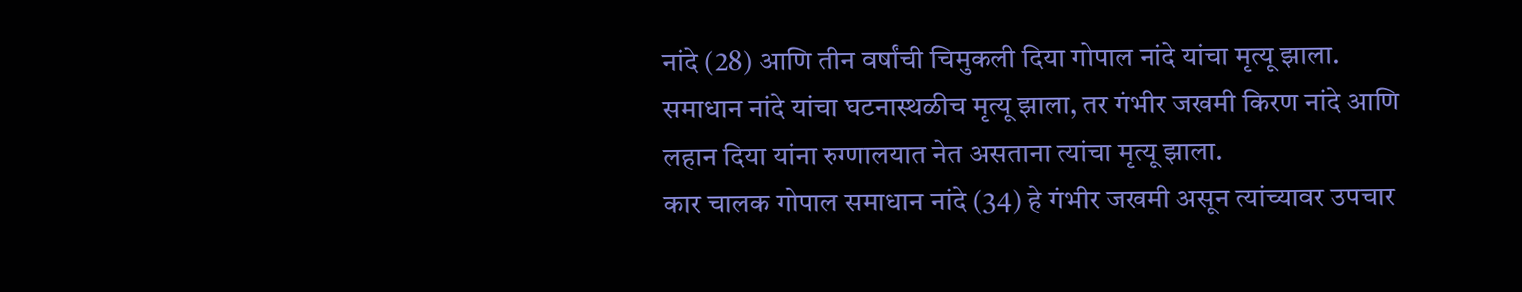नांदे (28) आणि तीन वर्षांची चिमुकली दिया गोपाल नांदे यांचा मृत्यू झाला. समाधान नांदे यांचा घटनास्थळीच मृत्यू झाला, तर गंभीर जखमी किरण नांदे आणि लहान दिया यांना रुग्णालयात नेत असताना त्यांचा मृत्यू झाला.
कार चालक गोपाल समाधान नांदे (34) हे गंभीर जखमी असून त्यांच्यावर उपचार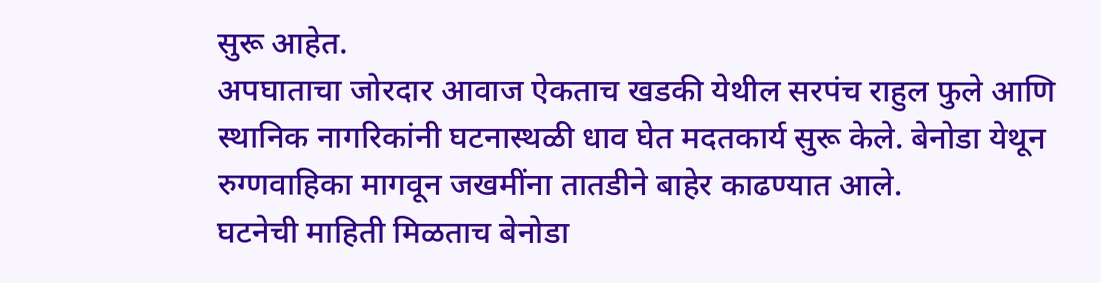सुरू आहेत.
अपघाताचा जोरदार आवाज ऐकताच खडकी येथील सरपंच राहुल फुले आणि स्थानिक नागरिकांनी घटनास्थळी धाव घेत मदतकार्य सुरू केले. बेनोडा येथून रुग्णवाहिका मागवून जखमींना तातडीने बाहेर काढण्यात आले.
घटनेची माहिती मिळताच बेनोडा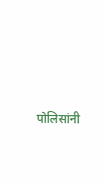पोलिसांनी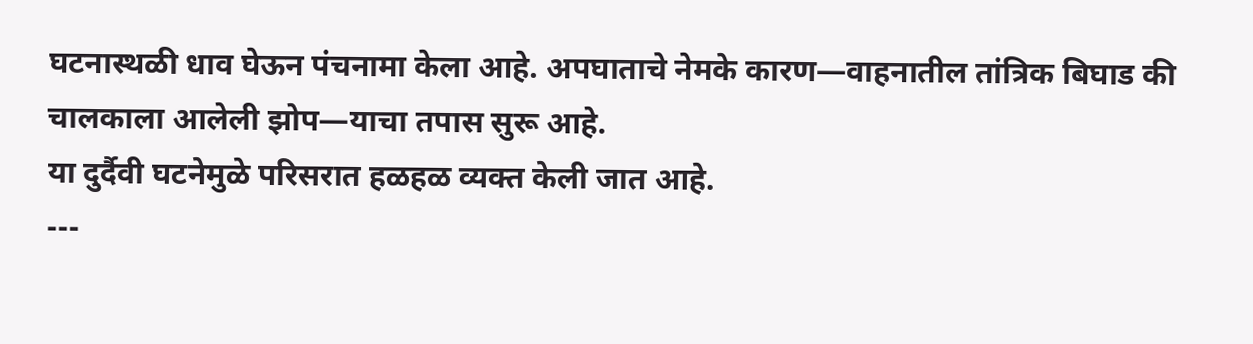घटनास्थळी धाव घेऊन पंचनामा केला आहे. अपघाताचे नेमके कारण—वाहनातील तांत्रिक बिघाड की चालकाला आलेली झोप—याचा तपास सुरू आहे.
या दुर्दैवी घटनेमुळे परिसरात हळहळ व्यक्त केली जात आहे.
---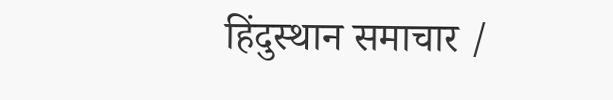हिंदुस्थान समाचार /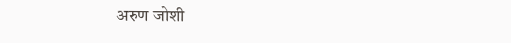अरुण जोशी